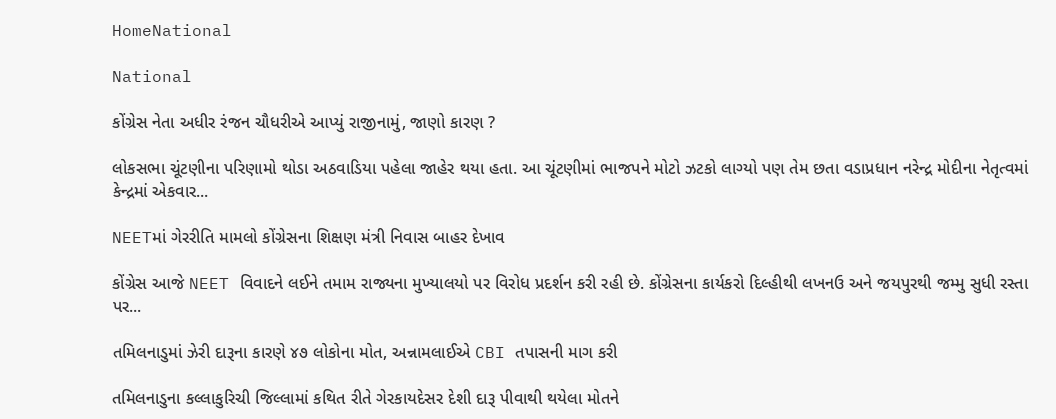HomeNational

National

કોંગ્રેસ નેતા અધીર રંજન ચૌધરીએ આપ્યું રાજીનામું, જાણો કારણ ?

લોકસભા ચૂંટણીના પરિણામો થોડા અઠવાડિયા પહેલા જાહેર થયા હતા. આ ચૂંટણીમાં ભાજપને મોટો ઝટકો લાગ્યો પણ તેમ છતા વડાપ્રધાન નરેન્દ્ર મોદીના નેતૃત્વમાં કેન્દ્રમાં એકવાર...

NEETમાં ગેરરીતિ મામલો કોંગ્રેસના શિક્ષણ મંત્રી નિવાસ બાહર દેખાવ

કોંગ્રેસ આજે NEET વિવાદને લઈને તમામ રાજ્યના મુખ્યાલયો પર વિરોધ પ્રદર્શન કરી રહી છે. કોંગ્રેસના કાર્યકરો દિલ્હીથી લખનઉ અને જયપુરથી જમ્મુ સુધી રસ્તા પર...

તમિલનાડુમાં ઝેરી દારૂના કારણે ૪૭ લોકોના મોત, અન્નામલાઈએ CBI તપાસની માગ કરી

તમિલનાડુના કલ્લાકુરિચી જિલ્લામાં કથિત રીતે ગેરકાયદેસર દેશી દારૂ પીવાથી થયેલા મોતને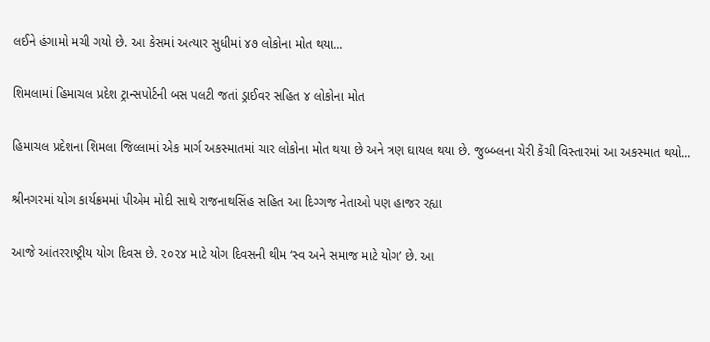લઈને હંગામો મચી ગયો છે. આ કેસમાં અત્યાર સુધીમાં ૪૭ લોકોના મોત થયા...

શિમલામાં હિમાચલ પ્રદેશ ટ્રાન્સપોર્ટની બસ પલટી જતાં ડ્રાઈવર સહિત ૪ લોકોના મોત

હિમાચલ પ્રદેશના શિમલા જિલ્લામાં એક માર્ગ અકસ્માતમાં ચાર લોકોના મોત થયા છે અને ત્રણ ઘાયલ થયા છે. જુબ્બ્લના ચેરી કેંચી વિસ્તારમાં આ અકસ્માત થયો...

શ્રીનગરમાં યોગ કાર્યક્રમમાં પીએમ મોદી સાથે રાજનાથસિંહ સહિત આ દિગ્ગજ નેતાઓ પણ હાજર રહ્યા

આજે આંતરરાષ્ટ્રીય યોગ દિવસ છે. ૨૦૨૪ માટે યોગ દિવસની થીમ ‘સ્વ અને સમાજ માટે યોગ’ છે. આ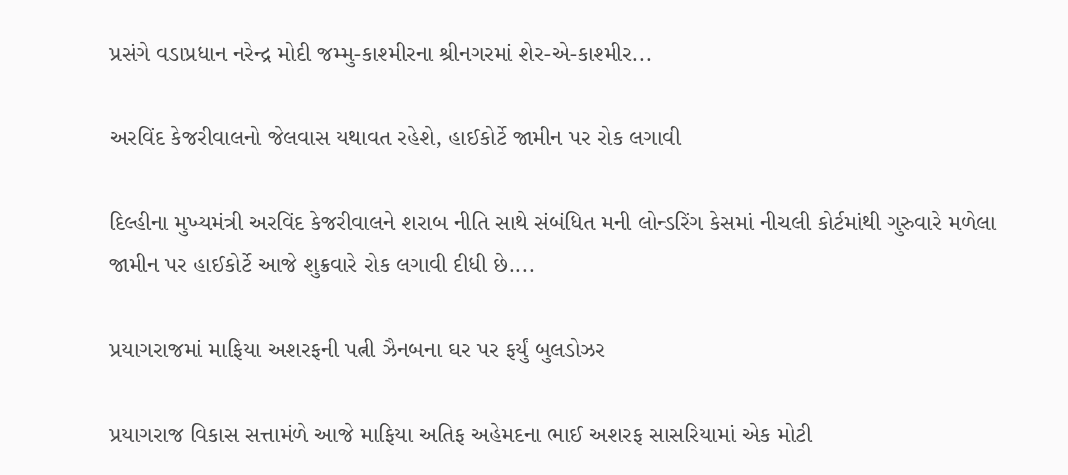પ્રસંગે વડાપ્રધાન નરેન્દ્ર મોદી જમ્મુ-કાશ્મીરના શ્રીનગરમાં શેર-એ-કાશ્મીર...

અરવિંદ કેજરીવાલનો જેલવાસ યથાવત રહેશે, હાઈકોર્ટે જામીન પર રોક લગાવી

દિલ્હીના મુખ્યમંત્રી અરવિંદ કેજરીવાલને શરાબ નીતિ સાથે સંબંધિત મની લોન્ડરિંગ કેસમાં નીચલી કોર્ટમાંથી ગુરુવારે મળેલા જામીન પર હાઈકોર્ટે આજે શુક્રવારે રોક લગાવી દીધી છે....

પ્રયાગરાજમાં માફિયા અશરફની પત્ની ઝૈનબના ઘર પર ફર્યું બુલડોઝર

પ્રયાગરાજ વિકાસ સત્તામંળે આજે માફિયા અતિફ અહેમદના ભાઈ અશરફ સાસરિયામાં એક મોટી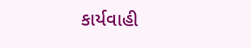કાર્યવાહી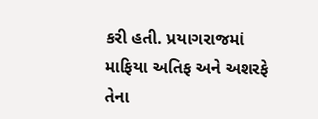કરી હતી. પ્રયાગરાજમાં માફિયા અતિફ અને અશરફે તેના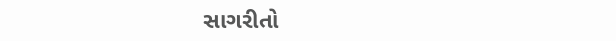સાગરીતો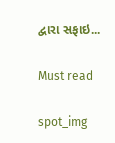દ્વારા સફાઇ...

Must read

spot_img